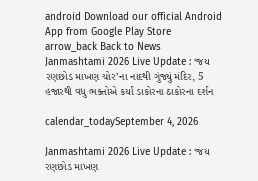android Download our official Android App from Google Play Store
arrow_back Back to News
Janmashtami 2026 Live Update : ‘જય રણછોડ માખણ ચોર’ના નાદથી ગુંજ્યું મંદિર, 5 હજારથી વધુ ભક્તોએ કર્યા ડાકોરના ઠાકોરના દર્શન

calendar_todaySeptember 4, 2026

Janmashtami 2026 Live Update : ‘જય રણછોડ માખણ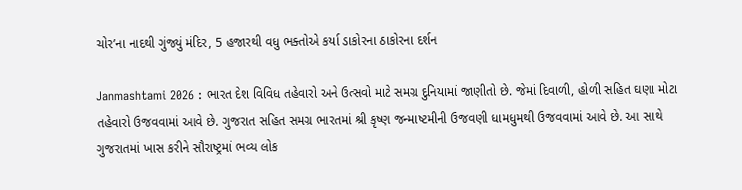ચોર’ના નાદથી ગુંજ્યું મંદિર, 5 હજારથી વધુ ભક્તોએ કર્યા ડાકોરના ઠાકોરના દર્શન

Janmashtami 2026 : ભારત દેશ વિવિધ તહેવારો અને ઉત્સવો માટે સમગ્ર દુનિયામાં જાણીતો છે. જેમાં દિવાળી, હોળી સહિત ઘણા મોટા તહેવારો ઉજવવામાં આવે છે. ગુજરાત સહિત સમગ્ર ભારતમાં શ્રી કૃષ્ણ જન્માષ્ટમીની ઉજવણી ધામધુમથી ઉજવવામાં આવે છે. આ સાથે ગુજરાતમાં ખાસ કરીને સૌરાષ્ટ્રમાં ભવ્ય લોક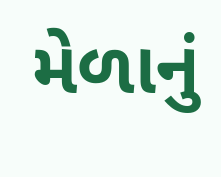મેળાનું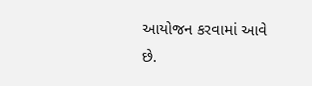આયોજન કરવામાં આવે છે.